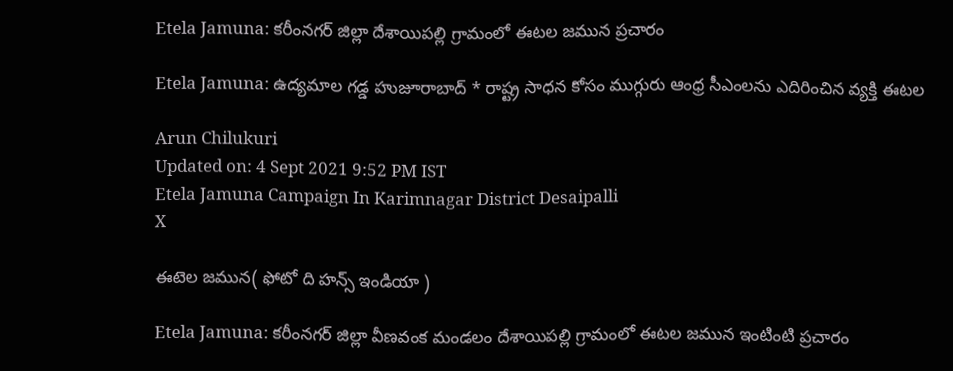Etela Jamuna: కరీంనగర్ జిల్లా దేశాయిపల్లి గ్రామంలో ఈటల జమున ప్రచారం

Etela Jamuna: ఉద్యమాల గడ్డ హుజూరాబాద్ * రాష్ట్ర సాధన కోసం ముగ్గురు ఆంధ్ర సీఎంలను ఎదిరించిన వ్యక్తి ఈటల

Arun Chilukuri
Updated on: 4 Sept 2021 9:52 PM IST
Etela Jamuna Campaign In Karimnagar District Desaipalli
X

ఈటెల జమున( ఫోటో ది హన్స్ ఇండియా )

Etela Jamuna: కరీంనగర్ జిల్లా వీణవంక మండలం దేశాయిపల్లి గ్రామంలో ఈటల జమున ఇంటింటి ప్రచారం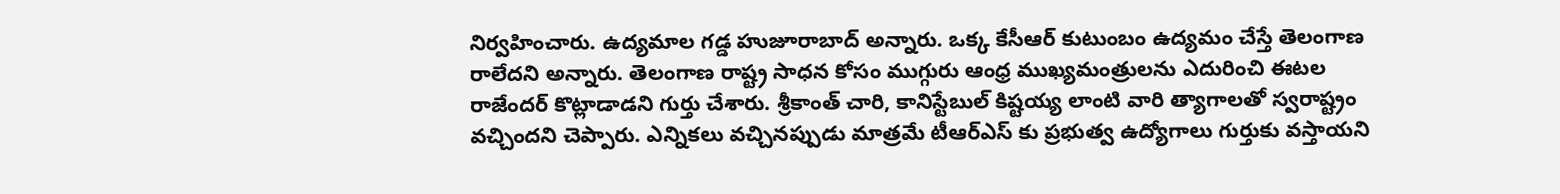నిర్వహించారు. ఉద్యమాల గడ్డ హుజూరాబాద్ అన్నారు. ఒక్క కేసీఆర్ కుటుంబం ఉద్యమం చేస్తే తెలంగాణ రాలేదని అన్నారు. తెలంగాణ రాష్ట్ర సాధన కోసం ముగ్గురు ఆంధ్ర ముఖ్యమంత్రులను ఎదురించి ఈటల రాజేందర్ కొట్లాడాడని గుర్తు చేశారు. శ్రీకాంత్ చారి, కానిస్టేబుల్ కిష్టయ్య లాంటి వారి త్యాగాలతో స్వరాష్ట్రం వచ్చిందని చెప్పారు. ఎన్నికలు వచ్చినప్పుడు మాత్రమే టీఆర్ఎస్ కు ప్రభుత్వ ఉద్యోగాలు గుర్తుకు వస్తాయని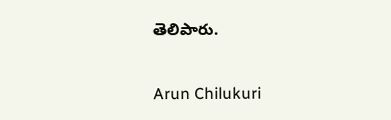తెలిపారు.

Arun Chilukuri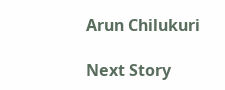Arun Chilukuri

Next Story